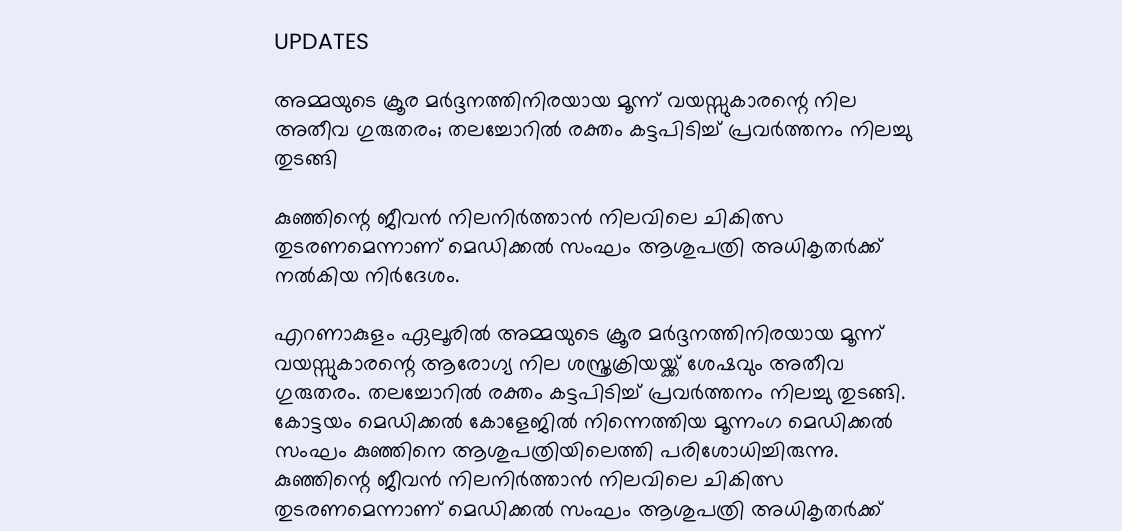UPDATES

അമ്മയുടെ ക്രൂര മര്‍ദ്ദനത്തിനിരയായ മൂന്ന് വയസ്സുകാരന്റെ നില അതീവ ഗുരുതരം; തലച്ചോറില്‍ രക്തം കട്ടപിടിച്ച് പ്രവര്‍ത്തനം നിലച്ചു തുടങ്ങി

കുഞ്ഞിന്റെ ജീവന്‍ നിലനിര്‍ത്താന്‍ നിലവിലെ ചികിത്സ തുടരണമെന്നാണ് മെഡിക്കല്‍ സംഘം ആശുപത്രി അധികൃതര്‍ക്ക് നല്‍കിയ നിര്‍ദേശം.

എറണാകുളം ഏലൂരില്‍ അമ്മയുടെ ക്രൂര മര്‍ദ്ദനത്തിനിരയായ മൂന്ന് വയസ്സുകാരന്റെ ആരോഗ്യ നില ശസ്ത്രക്രിയയ്ക്ക് ശേഷവും അതീവ ഗുരുതരം. തലച്ചോറില്‍ രക്തം കട്ടപിടിച്ച് പ്രവര്‍ത്തനം നിലച്ചു തുടങ്ങി. കോട്ടയം മെഡിക്കല്‍ കോളേജില്‍ നിന്നെത്തിയ മൂന്നംഗ മെഡിക്കല്‍ സംഘം കുഞ്ഞിനെ ആശുപത്രിയിലെത്തി പരിശോധിച്ചിരുന്നു. കുഞ്ഞിന്റെ ജീവന്‍ നിലനിര്‍ത്താന്‍ നിലവിലെ ചികിത്സ തുടരണമെന്നാണ് മെഡിക്കല്‍ സംഘം ആശുപത്രി അധികൃതര്‍ക്ക്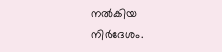നല്‍കിയ നിര്‍ദേശം.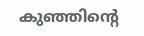കുഞ്ഞിന്റെ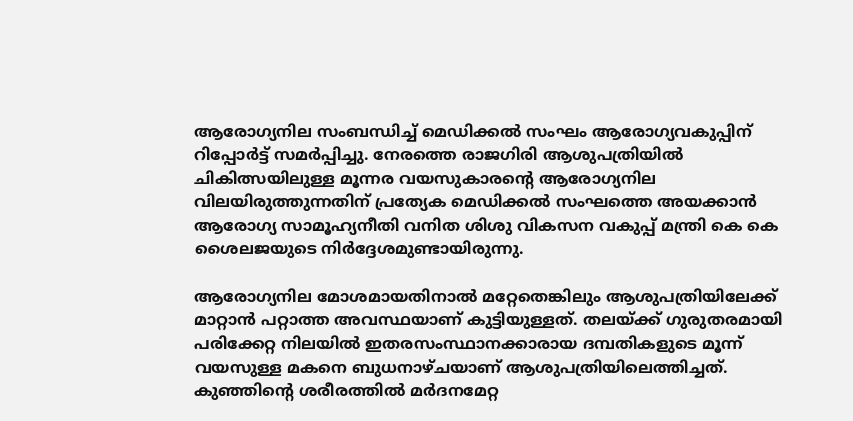ആരോഗ്യനില സംബന്ധിച്ച് മെഡിക്കല്‍ സംഘം ആരോഗ്യവകുപ്പിന് റിപ്പോര്‍ട്ട് സമര്‍പ്പിച്ചു. നേരത്തെ രാജഗിരി ആശുപത്രിയില്‍ ചികിത്സയിലുള്ള മൂന്നര വയസുകാരന്റെ ആരോഗ്യനില വിലയിരുത്തുന്നതിന് പ്രത്യേക മെഡിക്കല്‍ സംഘത്തെ അയക്കാന്‍ ആരോഗ്യ സാമൂഹ്യനീതി വനിത ശിശു വികസന വകുപ്പ് മന്ത്രി കെ കെ ശൈലജയുടെ നിര്‍ദ്ദേശമുണ്ടായിരുന്നു.

ആരോഗ്യനില മോശമായതിനാല്‍ മറ്റേതെങ്കിലും ആശുപത്രിയിലേക്ക് മാറ്റാന്‍ പറ്റാത്ത അവസ്ഥയാണ് കുട്ടിയുള്ളത്. തലയ്ക്ക് ഗുരുതരമായി പരിക്കേറ്റ നിലയില്‍ ഇതരസംസ്ഥാനക്കാരായ ദമ്പതികളുടെ മൂന്ന് വയസുള്ള മകനെ ബുധനാഴ്ചയാണ് ആശുപത്രിയിലെത്തിച്ചത്. കുഞ്ഞിന്റെ ശരീരത്തില്‍ മര്‍ദനമേറ്റ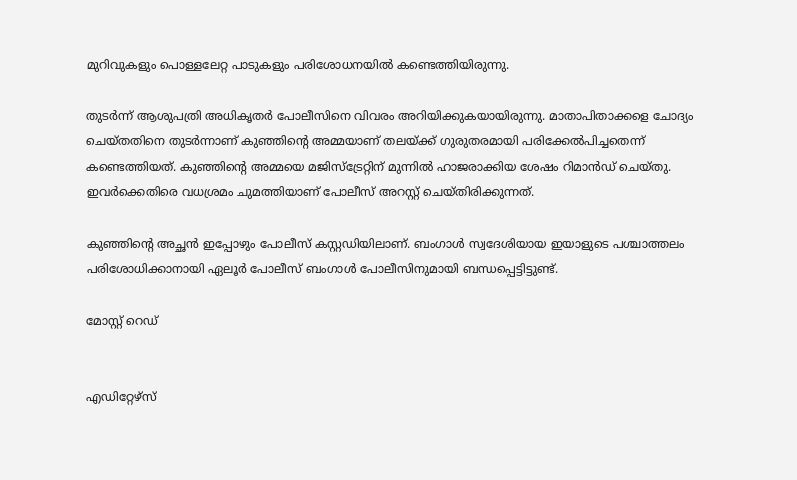മുറിവുകളും പൊള്ളലേറ്റ പാടുകളും പരിശോധനയില്‍ കണ്ടെത്തിയിരുന്നു.

തുടര്‍ന്ന് ആശുപത്രി അധികൃതര്‍ പോലീസിനെ വിവരം അറിയിക്കുകയായിരുന്നു. മാതാപിതാക്കളെ ചോദ്യം ചെയ്തതിനെ തുടര്‍ന്നാണ് കുഞ്ഞിന്റെ അമ്മയാണ് തലയ്ക്ക് ഗുരുതരമായി പരിക്കേല്‍പിച്ചതെന്ന് കണ്ടെത്തിയത്. കുഞ്ഞിന്റെ അമ്മയെ മജിസ്‌ട്രേറ്റിന് മുന്നില്‍ ഹാജരാക്കിയ ശേഷം റിമാന്‍ഡ് ചെയ്തു. ഇവര്‍ക്കെതിരെ വധശ്രമം ചുമത്തിയാണ് പോലീസ് അറസ്റ്റ് ചെയ്തിരിക്കുന്നത്.

കുഞ്ഞിന്റെ അച്ഛന്‍ ഇപ്പോഴും പോലീസ് കസ്റ്റഡിയിലാണ്. ബംഗാള്‍ സ്വദേശിയായ ഇയാളുടെ പശ്ചാത്തലം പരിശോധിക്കാനായി ഏലൂര്‍ പോലീസ് ബംഗാള്‍ പോലീസിനുമായി ബന്ധപ്പെട്ടിട്ടുണ്ട്.

മോസ്റ്റ് റെഡ്


എഡിറ്റേഴ്സ്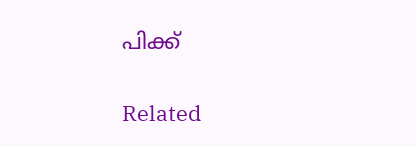പിക്ക്


Related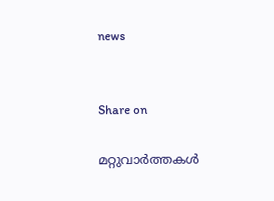news


Share on

മറ്റുവാര്‍ത്തകള്‍